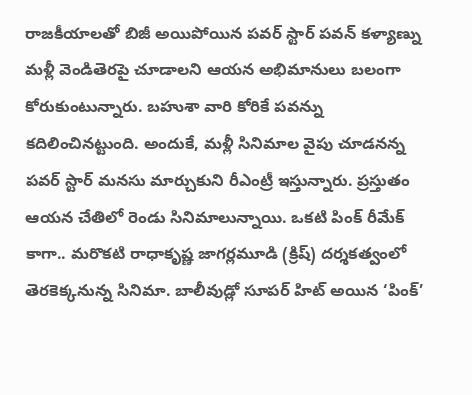రాజకీయాలతో బిజీ అయిపోయిన పవర్ స్టార్ పవన్ కళ్యాణ్ను మళ్లీ వెండితెరపై చూడాలని ఆయన అభిమానులు బలంగా కోరుకుంటున్నారు. బహుశా వారి కోరికే పవన్ను కదిలించినట్టుంది. అందుకే, మళ్లీ సినిమాల వైపు చూడనన్న పవర్ స్టార్ మనసు మార్చుకుని రీఎంట్రీ ఇస్తున్నారు. ప్రస్తుతం ఆయన చేతిలో రెండు సినిమాలున్నాయి. ఒకటి పింక్ రీమేక్ కాగా.. మరొకటి రాధాకృష్ణ జాగర్లమూడి (క్రిష్) దర్శకత్వంలో తెరకెక్కనున్న సినిమా. బాలీవుడ్లో సూపర్ హిట్ అయిన ‘పింక్’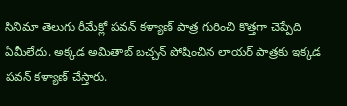సినిమా తెలుగు రీమేక్లో పవన్ కళ్యాణ్ పాత్ర గురించి కొత్తగా చెప్పేది ఏమీలేదు. అక్కడ అమితాబ్ బచ్చన్ పోషించిన లాయర్ పాత్రకు ఇక్కడ పవన్ కళ్యాణ్ చేస్తారు.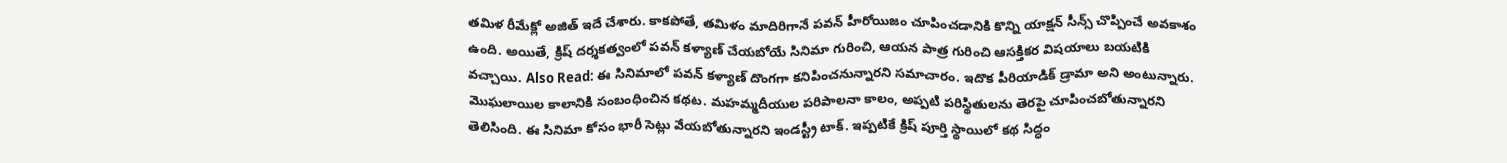తమిళ రీమేక్లో అజిత్ ఇదే చేశారు. కాకపోతే, తమిళం మాదిరిగానే పవన్ హీరోయిజం చూపించడానికి కొన్ని యాక్షన్ సీన్స్ చొప్పించే అవకాశం ఉంది. అయితే, క్రిష్ దర్శకత్వంలో పవన్ కళ్యాణ్ చేయబోయే సినిమా గురించి, ఆయన పాత్ర గురించి ఆసక్తికర విషయాలు బయటికి వచ్చాయి. Also Read: ఈ సినిమాలో పవన్ కళ్యాణ్ దొంగగా కనిపించనున్నారని సమాచారం. ఇదొక పీరియాడిక్ డ్రామా అని అంటున్నారు. మొఘలాయిల కాలానికి సంబంధించిన కథట. మహమ్మదీయుల పరిపాలనా కాలం, అప్పటి పరిస్థితులను తెరపై చూపించబోతున్నారని తెలిసింది. ఈ సినిమా కోసం భారీ సెట్లు వేయబోతున్నారని ఇండస్ట్రీ టాక్. ఇప్పటికే క్రిష్ పూర్తి స్థాయిలో కథ సిద్ధం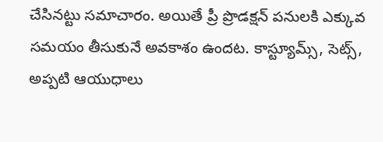చేసినట్టు సమాచారం. అయితే ప్రీ ప్రొడక్షన్ పనులకి ఎక్కువ సమయం తీసుకునే అవకాశం ఉందట. కాస్ట్యూమ్స్, సెట్స్, అప్పటి ఆయుధాలు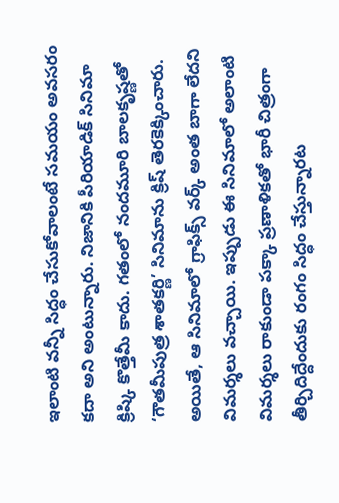ఇలాంటి వన్నీ సిద్ధం చేసుకోవాలంటే సమయం అవసరం కదా అని అంటున్నారు. నిజానికి పీరియాడిక్ సినిమా క్రిష్కి కొత్తేమీ కాదు. గతంలో నందమూరి బాలకృష్ణతో ‘గౌతమీపుత్ర శాతకర్ణి’ సినిమాను క్రిష్ తెరకెక్కించారు. అయితే, ఆ సినిమాలో గ్రాఫిక్స్ వర్క్ అంత బాగా లేదని విమర్శలు వచ్చాయి. ఇప్పుడు ఈ సినిమాలో అలాంటి విమర్శలు రాకుండా పక్కా ప్రణాళికతో భారీ చిత్రంగా తీర్చిదిద్దేందుకు రంగం సిద్ధం చేస్తున్నారట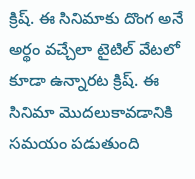క్రిష్. ఈ సినిమాకు దొంగ అనే అర్థం వచ్చేలా టైటిల్ వేటలో కూడా ఉన్నారట క్రిష్. ఈ సినిమా మొదలుకావడానికి సమయం పడుతుంది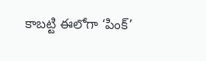కాబట్టి ఈలోగా ‘పింక్’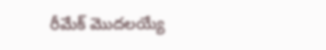రీమేక్ మొదలయ్యే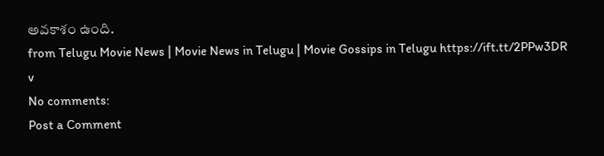అవకాశం ఉంది.
from Telugu Movie News | Movie News in Telugu | Movie Gossips in Telugu https://ift.tt/2PPw3DR
v
No comments:
Post a Comment